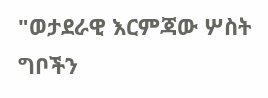"ወታደራዊ እርምጃው ሦስት ግቦችን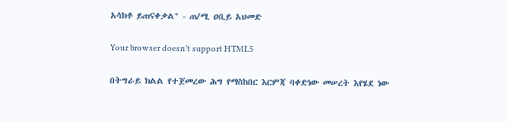አሳክቶ ይጠናቀቃል" - ጠ/ሚ ዐቢይ አህመድ

Your browser doesn’t support HTML5

በትግራይ ክልል የተጀመረው ሕግ የማስከበር እርምጃ ባቀድነው መሠረት እየሄደ ነው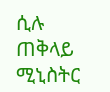ሲሉ ጠቅላይ ሚኒስትር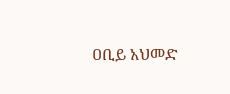ዐቢይ አህመድ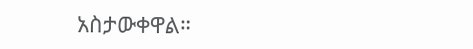አስታውቀዋል።